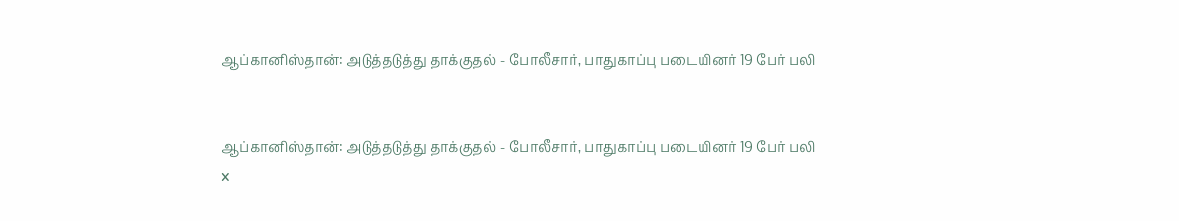ஆப்கானிஸ்தான்: அடுத்தடுத்து தாக்குதல் - போலீசார், பாதுகாப்பு படையினர் 19 பேர் பலி


ஆப்கானிஸ்தான்: அடுத்தடுத்து தாக்குதல் - போலீசார், பாதுகாப்பு படையினர் 19 பேர் பலி
x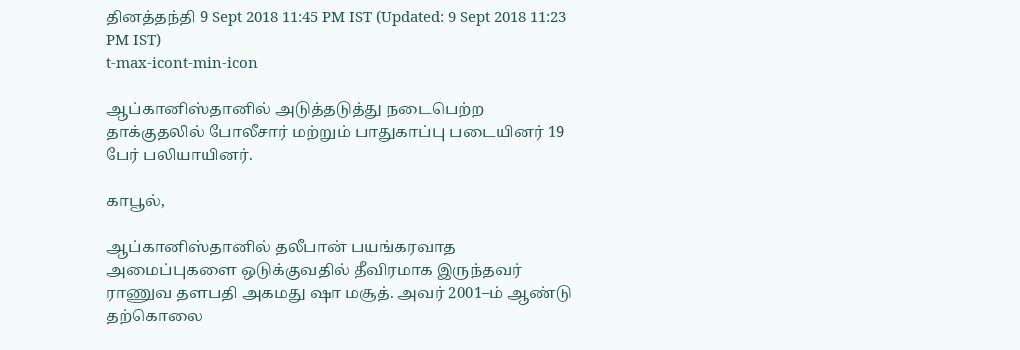தினத்தந்தி 9 Sept 2018 11:45 PM IST (Updated: 9 Sept 2018 11:23 PM IST)
t-max-icont-min-icon

ஆப்கானிஸ்தானில் அடுத்தடுத்து நடைபெற்ற தாக்குதலில் போலீசார் மற்றும் பாதுகாப்பு படையினர் 19 பேர் பலியாயினர்.

காபூல்,

ஆப்கானிஸ்தானில் தலீபான் பயங்கரவாத அமைப்புகளை ஒடுக்குவதில் தீவிரமாக இருந்தவர் ராணுவ தளபதி அகமது ஷா மசூத். அவர் 2001–ம் ஆண்டு தற்கொலை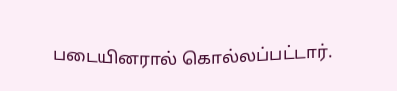படையினரால் கொல்லப்பட்டார்.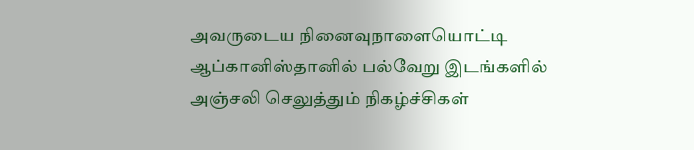அவருடைய நினைவுநாளையொட்டி ஆப்கானிஸ்தானில் பல்வேறு இடங்களில் அஞ்சலி செலுத்தும் நிகழ்ச்சிகள்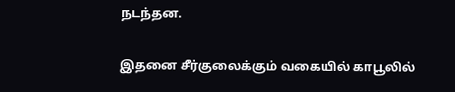நடந்தன.

இதனை சீர்குலைக்கும் வகையில் காபூலில்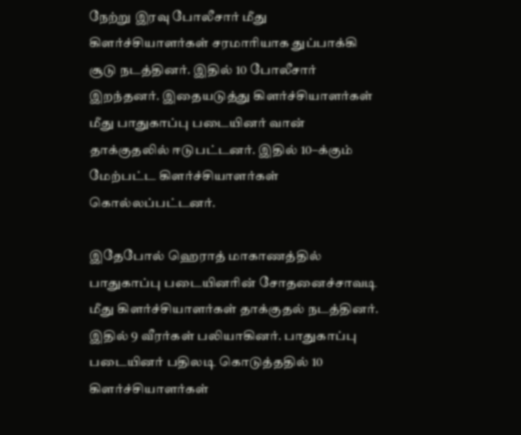நேற்று இரவு போலீசார் மீது கிளர்ச்சியாளர்கள் சரமாரியாக துப்பாக்கி சூடு நடத்தினர். இதில் 10 போலீசார் இறந்தனர். இதையடுத்து கிளர்ச்சியாளர்கள் மீது பாதுகாப்பு படையினர் வான் தாக்குதலில் ஈடுபட்டனர். இதில் 10–க்கும் மேற்பட்ட கிளர்ச்சியாளர்கள் கொல்லப்பட்டனர்.

இதேபோல் ஹெராத் மாகாணத்தில் பாதுகாப்பு படையினரின் சோதனைச்சாவடி மீது கிளர்ச்சியாளர்கள் தாக்குதல் நடத்தினர். இதில் 9 வீரர்கள் பலியாகினர். பாதுகாப்பு படையினர் பதிலடி கொடுத்ததில் 10 கிளர்ச்சியாளர்கள்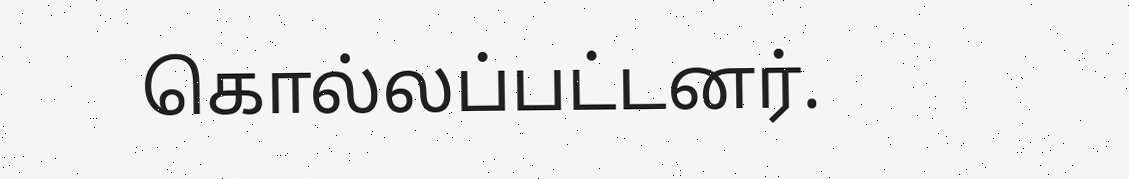கொல்லப்பட்டனர்.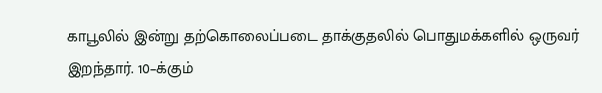காபூலில் இன்று தற்கொலைப்படை தாக்குதலில் பொதுமக்களில் ஒருவர் இறந்தார். 10–க்கும்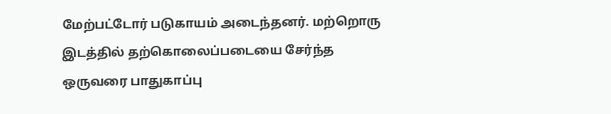மேற்பட்டோர் படுகாயம் அடைந்தனர். மற்றொரு இடத்தில் தற்கொலைப்படையை சேர்ந்த ஒருவரை பாதுகாப்பு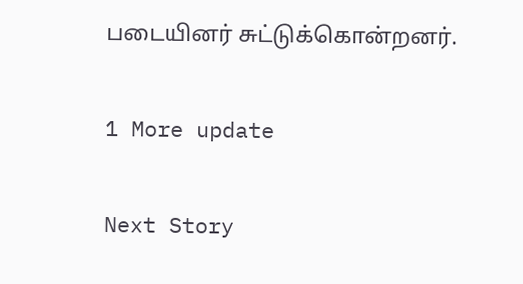படையினர் சுட்டுக்கொன்றனர்.

1 More update

Next Story